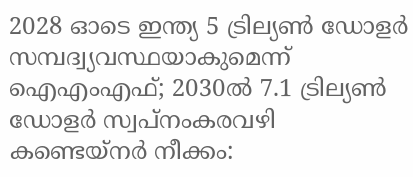2028 ഓടെ ഇന്ത്യ 5 ട്രില്യണ്‍ ഡോളര്‍ സമ്പദ്വ്യവസ്ഥയാകുമെന്ന് ഐഎംഎഫ്; 2030ല്‍ 7.1 ട്രില്യണ്‍ ഡോളര്‍ സ്വപ്നംകരവഴി കണ്ടെയ്നർ നീക്കം: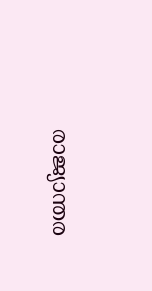രാജ്യാന്തര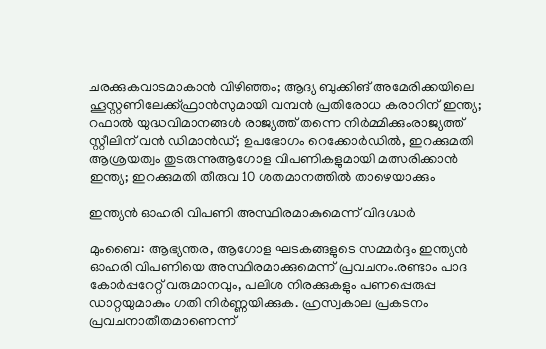ചരക്കുകവാടമാകാൻ വിഴിഞ്ഞം; ആദ്യ ബുക്കിങ് അമേരിക്കയിലെ ഹൂസ്റ്റണിലേക്ക്ഫ്രാൻസുമായി വമ്പന്‍ പ്രതിരോധ കരാറിന് ഇന്ത്യ; റഫാല്‍ യുദ്ധവിമാനങ്ങള്‍ രാജ്യത്ത് തന്നെ നിര്‍മ്മിക്കുംരാജ്യത്ത് സ്റ്റീലിന് വൻ ഡിമാൻഡ്; ഉപഭോഗം റെക്കോർഡിൽ, ഇറക്കുമതി ആശ്രയത്വം തുടരുന്നുആഗോള വിപണികളുമായി മത്സരിക്കാൻ ഇന്ത്യ; ഇറക്കുമതി തീരുവ 10 ശതമാനത്തിൽ താഴെയാക്കും

ഇന്ത്യന്‍ ഓഹരി വിപണി അസ്ഥിരമാകുമെന്ന് വിദഗ്ദ്ധര്‍

മുംബൈ: ആഭ്യന്തര, ആഗോള ഘടകങ്ങളുടെ സമ്മര്‍ദ്ദം ഇന്ത്യന്‍ ഓഹരി വിപണിയെ അസ്ഥിരമാക്കുമെന്ന് പ്രവചനം.രണ്ടാം പാദ കോര്‍പ്പറേറ്റ് വരുമാനവും, പലിശ നിരക്കുകളും പണപ്പെരുപ്പ ഡാറ്റയുമാകും ഗതി നിര്‍ണ്ണയിക്കുക. ഹ്രസ്വകാല പ്രകടനം പ്രവചനാതീതമാണെന്ന്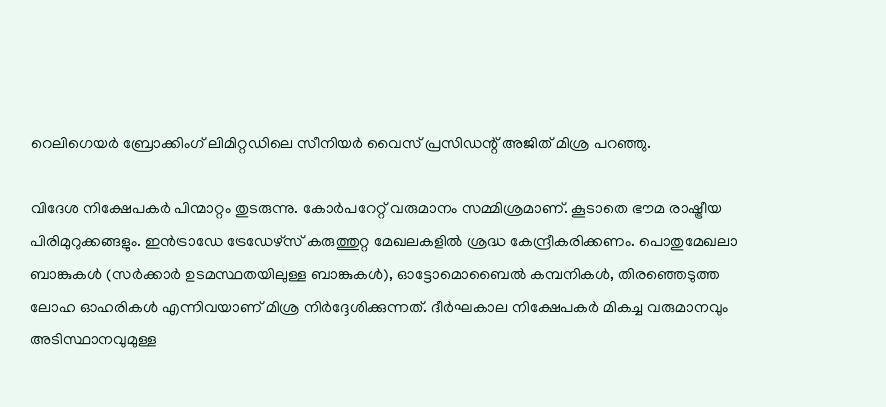റെലിഗെയര്‍ ബ്രോക്കിംഗ് ലിമിറ്റഡിലെ സീനിയര്‍ വൈസ് പ്രസിഡന്റ് അജിത് മിശ്ര പറഞ്ഞു.

വിദേശ നിക്ഷേപകര്‍ പിന്മാറ്റം തുടരുന്നു. കോര്‍പറേറ്റ് വരുമാനം സമ്മിശ്രമാണ്. കൂടാതെ ഭൗമ രാഷ്ട്രീയ പിരിമുറുക്കങ്ങളും. ഇന്‍ട്രാഡേ ട്രേഡേഴ്‌സ് കരുത്തുറ്റ മേഖലകളില്‍ ശ്രദ്ധ കേന്ദ്രീകരിക്കണം. പൊതുമേഖലാ ബാങ്കുകള്‍ (സര്‍ക്കാര്‍ ഉടമസ്ഥതയിലുള്ള ബാങ്കുകള്‍), ഓട്ടോമൊബൈല്‍ കമ്പനികള്‍, തിരഞ്ഞെടുത്ത ലോഹ ഓഹരികള്‍ എന്നിവയാണ് മിശ്ര നിര്‍ദ്ദേശിക്കുന്നത്. ദീര്‍ഘകാല നിക്ഷേപകര്‍ മികച്ച വരുമാനവും അടിസ്ഥാനവുമുള്ള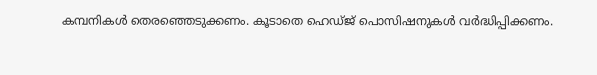കമ്പനികള്‍ തെരഞ്ഞെടുക്കണം. കൂടാതെ ഹെഡ്ജ് പൊസിഷനുകള്‍ വര്‍ദ്ധിപ്പിക്കണം.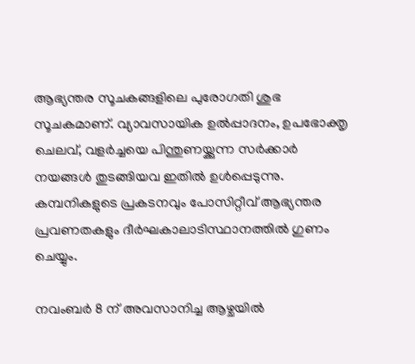ആഭ്യന്തര സൂചകങ്ങളിലെ പുരോഗതി ശുഭ സൂചകമാണ്. വ്യാവസായിക ഉല്‍പ്പാദനം, ഉപഭോക്തൃ ചെലവ്, വളര്‍ച്ചയെ പിന്തുണയ്ക്കുന്ന സര്‍ക്കാര്‍ നയങ്ങള്‍ തുടങ്ങിയവ ഇതില്‍ ഉള്‍പ്പെടുന്നു. കമ്പനികളുടെ പ്രകടനവും പോസിറ്റീവ് ആഭ്യന്തര പ്രവണതകളും ദീര്‍ഘകാലാടിസ്ഥാനത്തില്‍ ഗുണം ചെയ്യും.

നവംബര്‍ 8 ന് അവസാനിച്ച ആഴ്ചയില്‍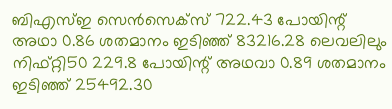ബിഎസ്ഇ സെന്‍സെക്സ് 722.43 പോയിന്റ് അഥാ 0.86 ശതമാനം ഇടിഞ്ഞ് 83216.28 ലെവലിലും നിഫ്റ്റി50 229.8 പോയിന്റ് അഥവാ 0.89 ശതമാനം ഇടിഞ്ഞ് 25492.30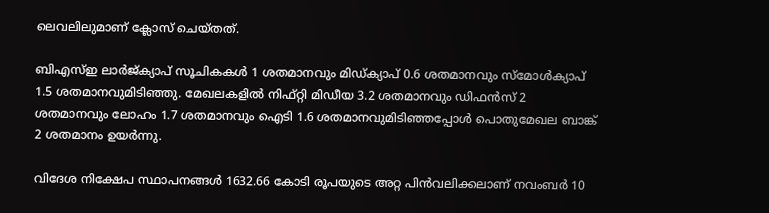ലെവലിലുമാണ് ക്ലോസ് ചെയ്തത്.

ബിഎസ്ഇ ലാര്‍ജ്ക്യാപ് സൂചികകള്‍ 1 ശതമാനവും മിഡ്ക്യാപ് 0.6 ശതമാനവും സ്മോള്‍ക്യാപ് 1.5 ശതമാനവുമിടിഞ്ഞു. മേഖലകളില്‍ നിഫ്റ്റി മിഡീയ 3.2 ശതമാനവും ഡിഫന്‍സ് 2 ശതമാനവും ലോഹം 1.7 ശതമാനവും ഐടി 1.6 ശതമാനവുമിടിഞ്ഞപ്പോള്‍ പൊതുമേഖല ബാങ്ക് 2 ശതമാനം ഉയര്‍ന്നു.

വിദേശ നിക്ഷേപ സ്ഥാപനങ്ങള്‍ 1632.66 കോടി രൂപയുടെ അറ്റ പിന്‍വലിക്കലാണ് നവംബര്‍ 10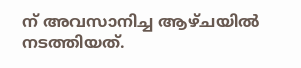ന് അവസാനിച്ച ആഴ്ചയില്‍ നടത്തിയത്.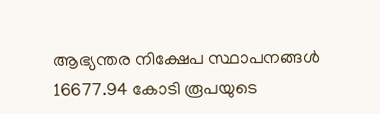ആഭ്യന്തര നിക്ഷേപ സ്ഥാപനങ്ങള്‍ 16677.94 കോടി രൂപയുടെ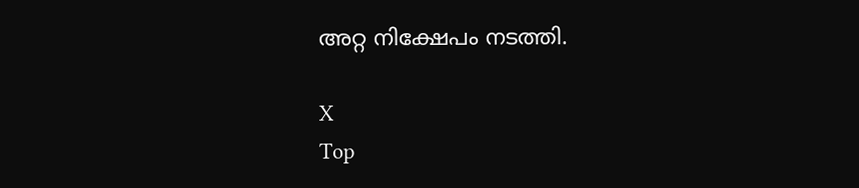അറ്റ നിക്ഷേപം നടത്തി.

X
Top